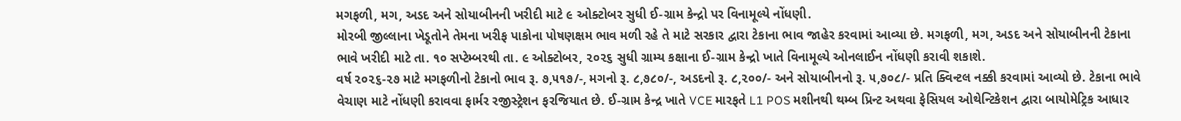મગફળી, મગ, અડદ અને સોયાબીનની ખરીદી માટે ૯ ઓક્ટોબર સુધી ઈ-ગ્રામ કેન્દ્રો પર વિનામૂલ્યે નોંધણી.
મોરબી જીલ્લાના ખેડૂતોને તેમના ખરીફ પાકોના પોષણક્ષમ ભાવ મળી રહે તે માટે સરકાર દ્વારા ટેકાના ભાવ જાહેર કરવામાં આવ્યા છે. મગફળી, મગ, અડદ અને સોયાબીનની ટેકાના ભાવે ખરીદી માટે તા. ૧૦ સપ્ટેમ્બરથી તા. ૯ ઓક્ટોબર, ૨૦૨૬ સુધી ગ્રામ્ય કક્ષાના ઈ-ગ્રામ કેન્દ્રો ખાતે વિનામૂલ્યે ઓનલાઈન નોંધણી કરાવી શકાશે.
વર્ષ ૨૦૨૬-૨૭ માટે મગફળીનો ટેકાનો ભાવ રૂ. ૭,૫૧૭/-, મગનો રૂ. ૮,૭૮૦/-, અડદનો રૂ. ૮,૨૦૦/- અને સોયાબીનનો રૂ. ૫,૭૦૮/- પ્રતિ ક્વિન્ટલ નક્કી કરવામાં આવ્યો છે. ટેકાના ભાવે વેચાણ માટે નોંધણી કરાવવા ફાર્મર રજીસ્ટ્રેશન ફરજિયાત છે. ઈ-ગ્રામ કેન્દ્ર ખાતે VCE મારફતે L1 POS મશીનથી થમ્બ પ્રિન્ટ અથવા ફેસિયલ ઓથેન્ટિકેશન દ્વારા બાયોમેટ્રિક આધાર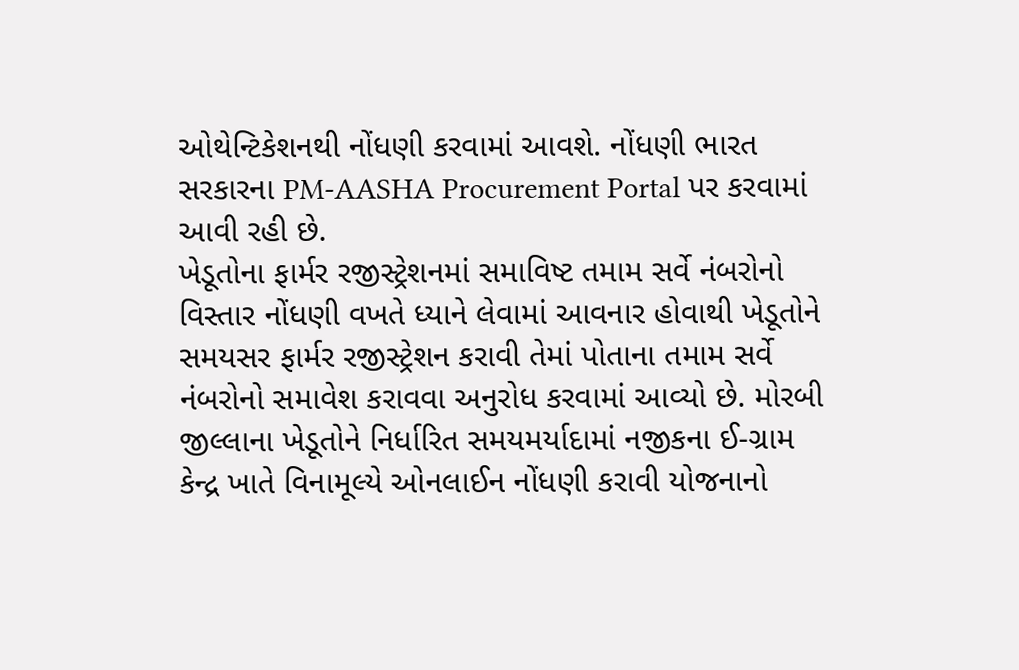ઓથેન્ટિકેશનથી નોંધણી કરવામાં આવશે. નોંધણી ભારત સરકારના PM-AASHA Procurement Portal પર કરવામાં આવી રહી છે.
ખેડૂતોના ફાર્મર રજીસ્ટ્રેશનમાં સમાવિષ્ટ તમામ સર્વે નંબરોનો વિસ્તાર નોંધણી વખતે ધ્યાને લેવામાં આવનાર હોવાથી ખેડૂતોને સમયસર ફાર્મર રજીસ્ટ્રેશન કરાવી તેમાં પોતાના તમામ સર્વે નંબરોનો સમાવેશ કરાવવા અનુરોધ કરવામાં આવ્યો છે. મોરબી જીલ્લાના ખેડૂતોને નિર્ધારિત સમયમર્યાદામાં નજીકના ઈ-ગ્રામ કેન્દ્ર ખાતે વિનામૂલ્યે ઓનલાઈન નોંધણી કરાવી યોજનાનો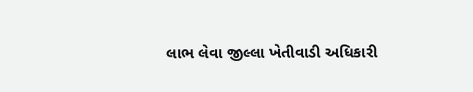લાભ લેવા જીલ્લા ખેતીવાડી અધિકારી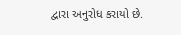દ્વારા અનુરોધ કરાયો છે.